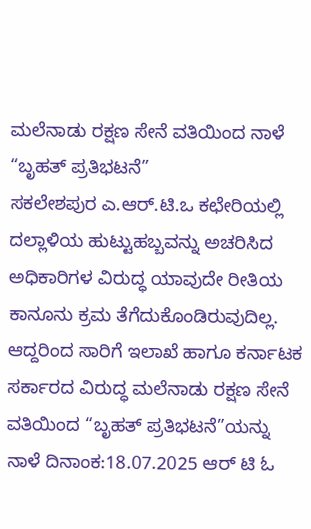ಮಲೆನಾಡು ರಕ್ಷಣ ಸೇನೆ ವತಿಯಿಂದ ನಾಳೆ “ಬೃಹತ್ ಪ್ರತಿಭಟನೆ”
ಸಕಲೇಶಪುರ ಎ.ಆರ್.ಟಿ.ಒ ಕಛೇರಿಯಲ್ಲಿ ದಲ್ಲಾಳಿಯ ಹುಟ್ಟುಹಬ್ಬವನ್ನು ಅಚರಿಸಿದ ಅಧಿಕಾರಿಗಳ ವಿರುದ್ಧ ಯಾವುದೇ ರೀತಿಯ ಕಾನೂನು ಕ್ರಮ ತೆಗೆದುಕೊಂಡಿರುವುದಿಲ್ಲ.
ಆದ್ದರಿಂದ ಸಾರಿಗೆ ಇಲಾಖೆ ಹಾಗೂ ಕರ್ನಾಟಕ ಸರ್ಕಾರದ ವಿರುದ್ಧ ಮಲೆನಾಡು ರಕ್ಷಣ ಸೇನೆ ವತಿಯಿಂದ “ಬೃಹತ್ ಪ್ರತಿಭಟನೆ”ಯನ್ನು ನಾಳೆ ದಿನಾಂಕ:18.07.2025 ಆರ್ ಟಿ ಓ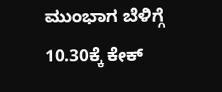ಮುಂಭಾಗ ಬೆಳಿಗ್ಗೆ 10.30ಕ್ಕೆ ಕೇಕ್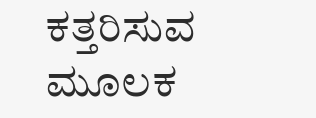ಕತ್ತರಿಸುವ ಮೂಲಕ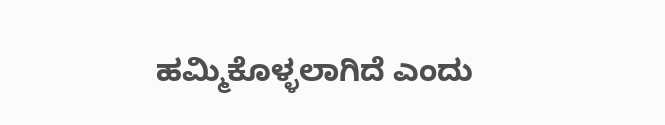ಹಮ್ಮಿಕೊಳ್ಳಲಾಗಿದೆ ಎಂದು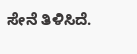ಸೇನೆ ತಿಳಿಸಿದೆ.